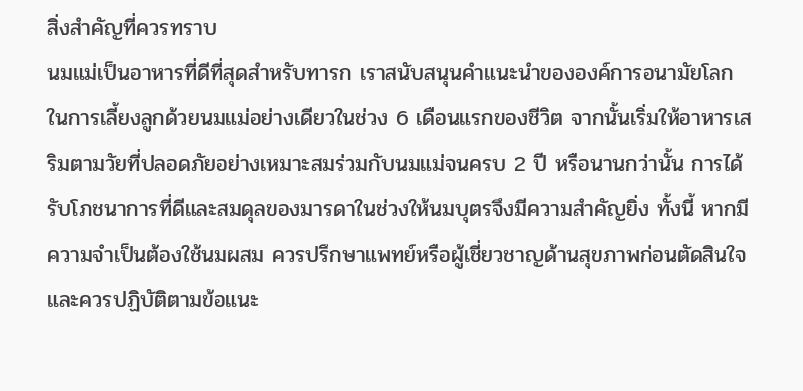สิ่งสำคัญที่ควรทราบ
นมแม่เป็นอาหารที่ดีที่สุดสำหรับทารก เราสนับสนุนคำแนะนำขององค์การอนามัยโลกในการเลี้ยงลูกด้วยนมแม่อย่างเดียวในช่วง 6 เดือนแรกของชีวิต จากนั้นเริ่มให้อาหารเสริมตามวัยที่ปลอดภัยอย่างเหมาะสมร่วมกับนมแม่จนครบ 2 ปี หรือนานกว่านั้น การได้รับโภชนาการที่ดีและสมดุลของมารดาในช่วงให้นมบุตรจึงมีความสำคัญยิ่ง ทั้งนี้ หากมีความจำเป็นต้องใช้นมผสม ควรปรึกษาแพทย์หรือผู้เชี่ยวชาญด้านสุขภาพก่อนตัดสินใจ และควรปฏิบัติตามข้อแนะ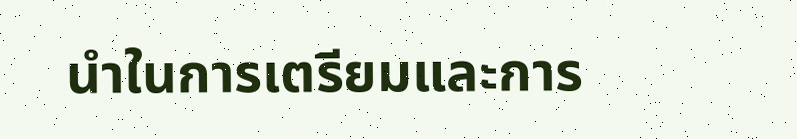นำในการเตรียมและการ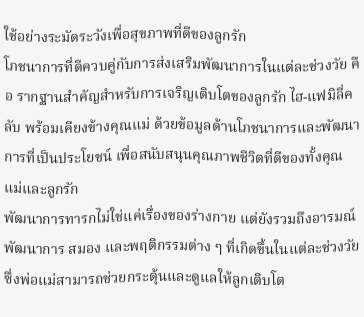ใช้อย่างระมัดระวังเพื่อสุขภาพที่ดีของลูกรัก
โภชนาการที่ดีควบคู่กับการส่งเสริมพัฒนาการในแต่ละช่วงวัย คือ รากฐานสำคัญสำหรับการเจริญเติบโตของลูกรัก ไฮ-แฟมิลี่คลับ พร้อมเคียงข้างคุณแม่ ด้วยข้อมูลด้านโภชนาการและพัฒนาการที่เป็นประโยชน์ เพื่อสนับสนุนคุณภาพชีวิตที่ดีของทั้งคุณแม่และลูกรัก
พัฒนาการทารกไม่ใช่แค่เรื่องของร่างกาย แต่ยังรวมถึงอารมณ์ พัฒนาการ สมอง และพฤติกรรมต่าง ๆ ที่เกิดขึ้นในแต่ละช่วงวัย ซึ่งพ่อแม่สามารถช่วยกระตุ้นและดูแลให้ลูกเติบโต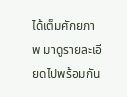ได้เต็มศักยภาพ มาดูรายละเอียดไปพร้อมกัน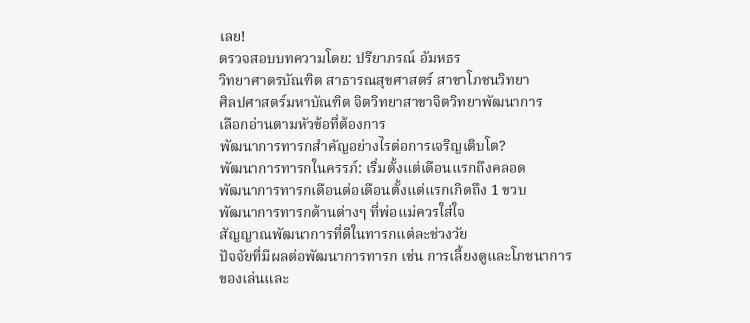เลย!
ตรวจสอบบทความโดย: ปรียาภรณ์ อัมหธร
วิทยาศาตรบัณฑิต สาธารณสุขศาสตร์ สาขาโภชนวิทยา
ศิลปศาสตร์มหาบัณฑิต จิตวิทยาสาขาจิตวิทยาพัฒนาการ
เลือกอ่านตามหัวข้อที่ต้องการ
พัฒนาการทารกสำคัญอย่างไรต่อการเจริญเติบโต?
พัฒนาการทารกในครรภ์: เริ่มตั้งแต่เดือนแรกถึงคลอด
พัฒนาการทารกเดือนต่อเดือนตั้งแต่แรกเกิดถึง 1 ขวบ
พัฒนาการทารกด้านต่างๆ ที่พ่อแม่ควรใส่ใจ
สัญญาณพัฒนาการที่ดีในทารกแต่ละช่วงวัย
ปัจจัยที่มีผลต่อพัฒนาการทารก เช่น การเลี้ยงดูและโภชนาการ
ของเล่นและ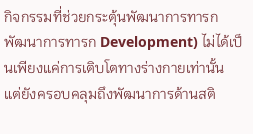กิจกรรมที่ช่วยกระตุ้นพัฒนาการทารก
พัฒนาการทารก Development) ไม่ได้เป็นเพียงแค่การเติบโตทางร่างกายเท่านั้น แต่ยังครอบคลุมถึงพัฒนาการด้านสติ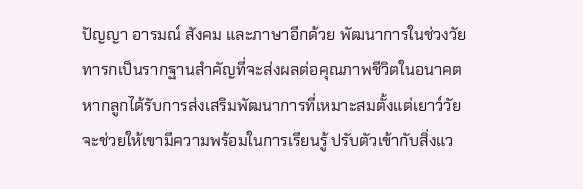ปัญญา อารมณ์ สังคม และภาษาอีกด้วย พัฒนาการในช่วงวัยทารกเป็นรากฐานสำคัญที่จะส่งผลต่อคุณภาพชีวิตในอนาคต หากลูกได้รับการส่งเสริมพัฒนาการที่เหมาะสมตั้งแต่เยาว์วัย จะช่วยให้เขามีความพร้อมในการเรียนรู้ ปรับตัวเข้ากับสิ่งแว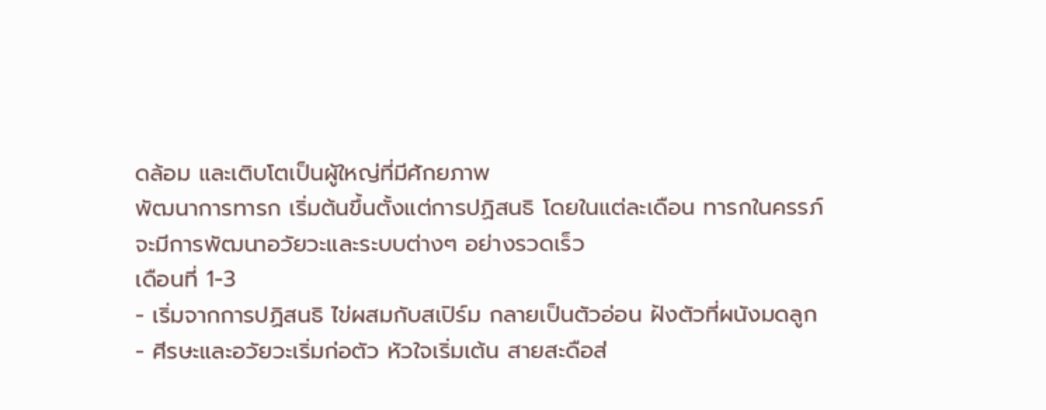ดล้อม และเติบโตเป็นผู้ใหญ่ที่มีศักยภาพ
พัฒนาการทารก เริ่มต้นขึ้นตั้งแต่การปฏิสนธิ โดยในแต่ละเดือน ทารกในครรภ์จะมีการพัฒนาอวัยวะและระบบต่างๆ อย่างรวดเร็ว
เดือนที่ 1-3
- เริ่มจากการปฏิสนธิ ไข่ผสมกับสเปิร์ม กลายเป็นตัวอ่อน ฝังตัวที่ผนังมดลูก
- ศีรษะและอวัยวะเริ่มก่อตัว หัวใจเริ่มเต้น สายสะดือส่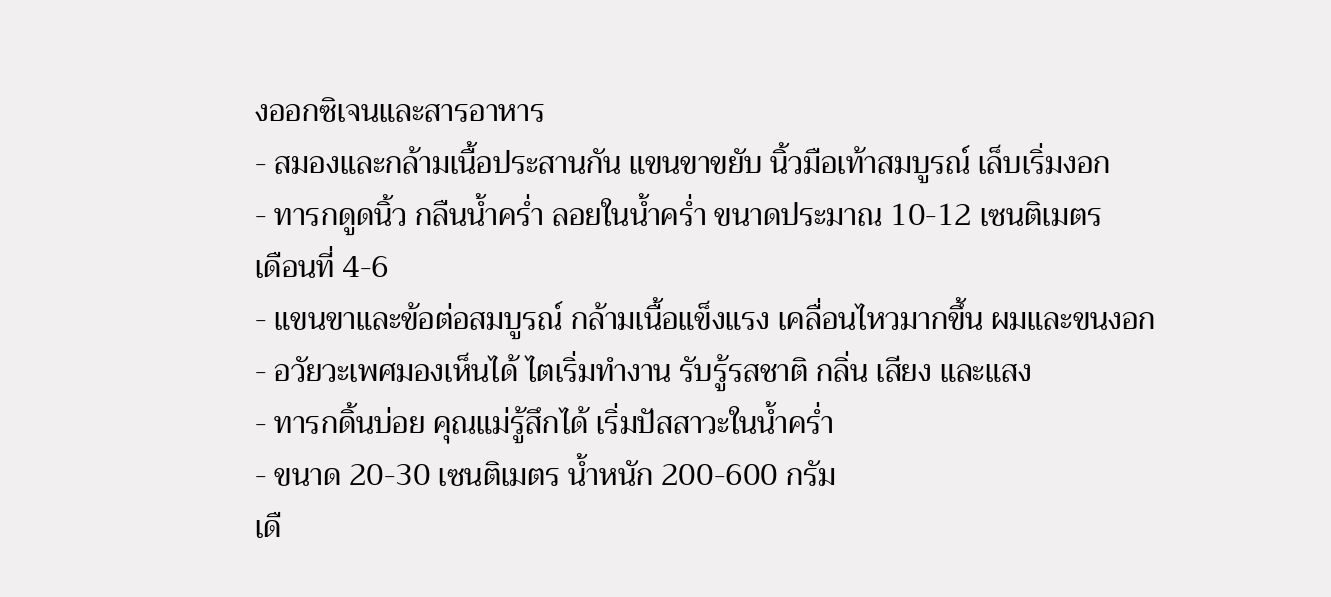งออกซิเจนและสารอาหาร
- สมองและกล้ามเนื้อประสานกัน แขนขาขยับ นิ้วมือเท้าสมบูรณ์ เล็บเริ่มงอก
- ทารกดูดนิ้ว กลืนน้ำคร่ำ ลอยในน้ำคร่ำ ขนาดประมาณ 10-12 เซนติเมตร
เดือนที่ 4-6
- แขนขาและข้อต่อสมบูรณ์ กล้ามเนื้อแข็งแรง เคลื่อนไหวมากขึ้น ผมและขนงอก
- อวัยวะเพศมองเห็นได้ ไตเริ่มทำงาน รับรู้รสชาติ กลิ่น เสียง และแสง
- ทารกดิ้นบ่อย คุณแม่รู้สึกได้ เริ่มปัสสาวะในน้ำคร่ำ
- ขนาด 20-30 เซนติเมตร น้ำหนัก 200-600 กรัม
เดื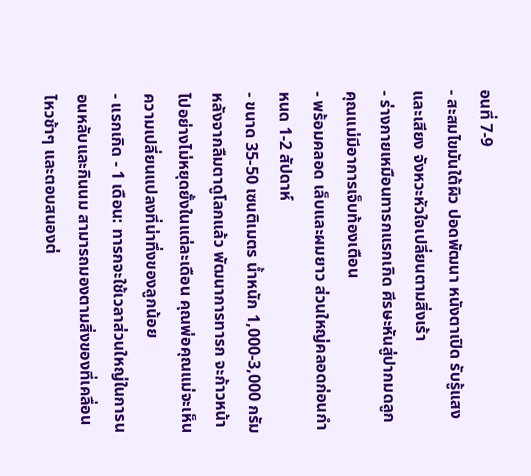อนที่ 7-9
- สะสมไขมันใต้ผิว ปอดพัฒนา หนังตาเปิด รับรู้แสงและเสียง จังหวะหัวใจเปลี่ยนตามสิ่งเร้า
- ร่างกายเหมือนทารกแรกเกิด ศีรษะหันสู่ปากมดลูก คุณแม่มีอาการเจ็บท้องเตือน
- พร้อมคลอด เล็บและผมยาว ส่วนใหญ่คลอดก่อนกำหนด 1-2 สัปดาห์
- ขนาด 35-50 เซนติเมตร น้ำหนัก 1,000-3,000 กรัม
หลังจากลืมตาดูโลกแล้ว พัฒนาการทารก จะก้าวหน้าไปอย่างไม่หยุดยั้งในแต่ละเดือน คุณพ่อคุณแม่จะเห็นความเปลี่ยนแปลงที่น่าทึ่งของลูกน้อย
- แรกเกิด - 1 เดือน: ทารกจะใช้เวลาส่วนใหญ่ในการนอนหลับและกินนม สามารถมองตามสิ่งของที่เคลื่อนไหวช้าๆ และตอบสนองต่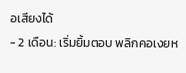อเสียงได้
- 2 เดือน: เริ่มยิ้มตอบ พลิกคอเงยห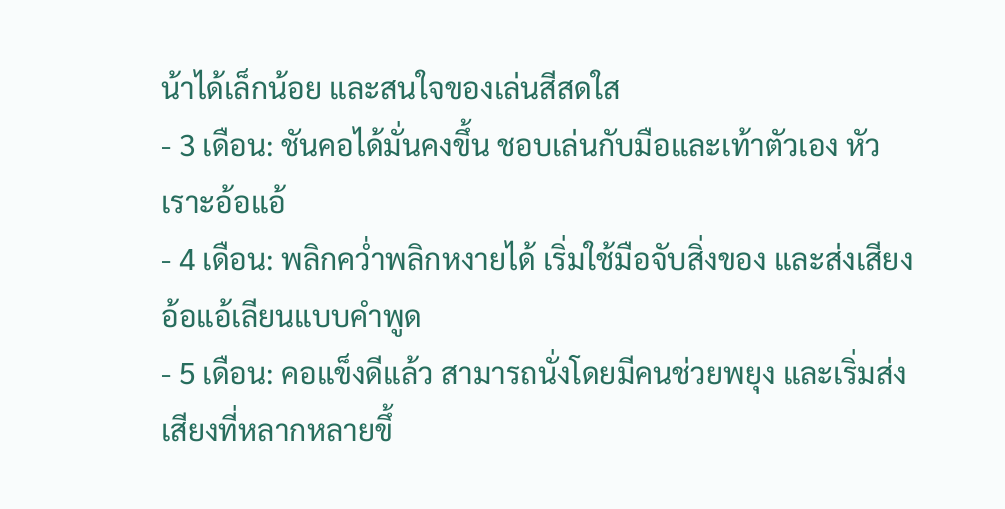น้าได้เล็กน้อย และสนใจของเล่นสีสดใส
- 3 เดือน: ชันคอได้มั่นคงขึ้น ชอบเล่นกับมือและเท้าตัวเอง หัวเราะอ้อแอ้
- 4 เดือน: พลิกคว่ำพลิกหงายได้ เริ่มใช้มือจับสิ่งของ และส่งเสียงอ้อแอ้เลียนแบบคำพูด
- 5 เดือน: คอแข็งดีแล้ว สามารถนั่งโดยมีคนช่วยพยุง และเริ่มส่งเสียงที่หลากหลายขึ้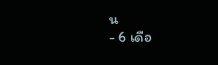น
- 6 เดือ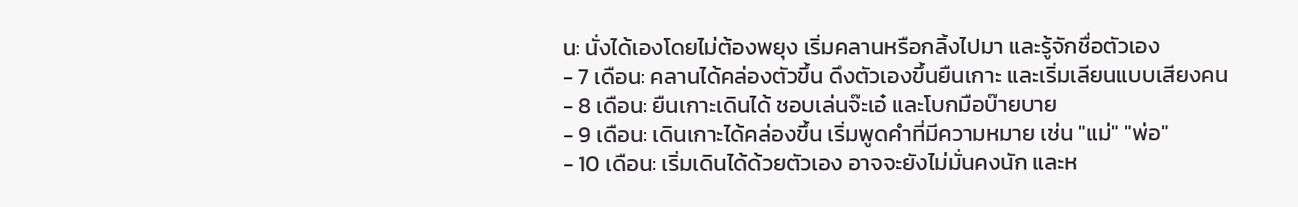น: นั่งได้เองโดยไม่ต้องพยุง เริ่มคลานหรือกลิ้งไปมา และรู้จักชื่อตัวเอง
- 7 เดือน: คลานได้คล่องตัวขึ้น ดึงตัวเองขึ้นยืนเกาะ และเริ่มเลียนแบบเสียงคน
- 8 เดือน: ยืนเกาะเดินได้ ชอบเล่นจ๊ะเอ๋ และโบกมือบ๊ายบาย
- 9 เดือน: เดินเกาะได้คล่องขึ้น เริ่มพูดคำที่มีความหมาย เช่น "แม่" "พ่อ"
- 10 เดือน: เริ่มเดินได้ด้วยตัวเอง อาจจะยังไม่มั่นคงนัก และห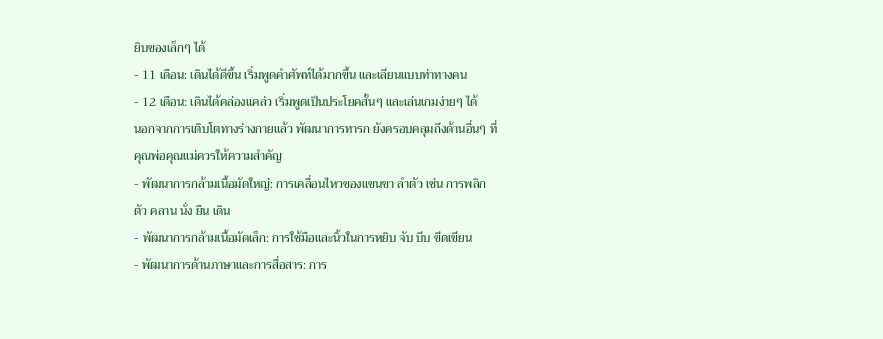ยิบของเล็กๆ ได้
- 11 เดือน: เดินได้ดีขึ้น เริ่มพูดคำศัพท์ได้มากขึ้น และเลียนแบบท่าทางคน
- 12 เดือน: เดินได้คล่องแคล่ว เริ่มพูดเป็นประโยคสั้นๆ และเล่นเกมง่ายๆ ได้
นอกจากการเติบโตทางร่างกายแล้ว พัฒนาการทารก ยังครอบคลุมถึงด้านอื่นๆ ที่คุณพ่อคุณแม่ควรให้ความสำคัญ
- พัฒนาการกล้ามเนื้อมัดใหญ่: การเคลื่อนไหวของแขนขา ลำตัว เช่น การพลิกตัว คลาน นั่ง ยืน เดิน
- พัฒนาการกล้ามเนื้อมัดเล็ก: การใช้มือและนิ้วในการหยิบ จับ บีบ ขีดเขียน
- พัฒนาการด้านภาษาและการสื่อสาร: การ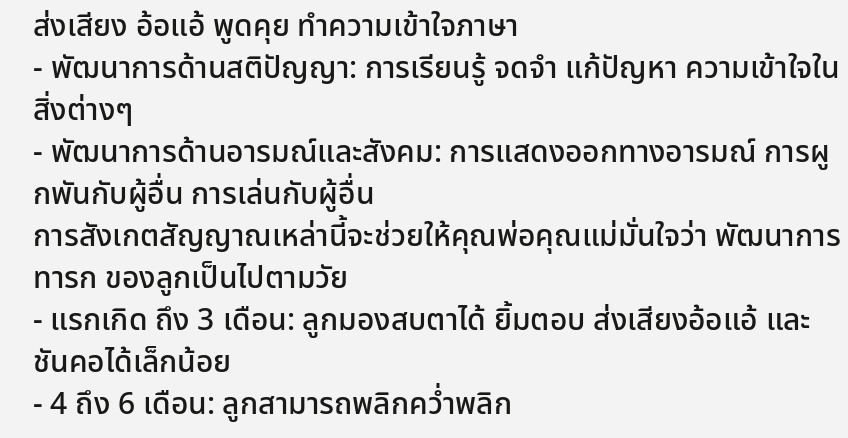ส่งเสียง อ้อแอ้ พูดคุย ทำความเข้าใจภาษา
- พัฒนาการด้านสติปัญญา: การเรียนรู้ จดจำ แก้ปัญหา ความเข้าใจในสิ่งต่างๆ
- พัฒนาการด้านอารมณ์และสังคม: การแสดงออกทางอารมณ์ การผูกพันกับผู้อื่น การเล่นกับผู้อื่น
การสังเกตสัญญาณเหล่านี้จะช่วยให้คุณพ่อคุณแม่มั่นใจว่า พัฒนาการทารก ของลูกเป็นไปตามวัย
- แรกเกิด ถึง 3 เดือน: ลูกมองสบตาได้ ยิ้มตอบ ส่งเสียงอ้อแอ้ และชันคอได้เล็กน้อย
- 4 ถึง 6 เดือน: ลูกสามารถพลิกคว่ำพลิก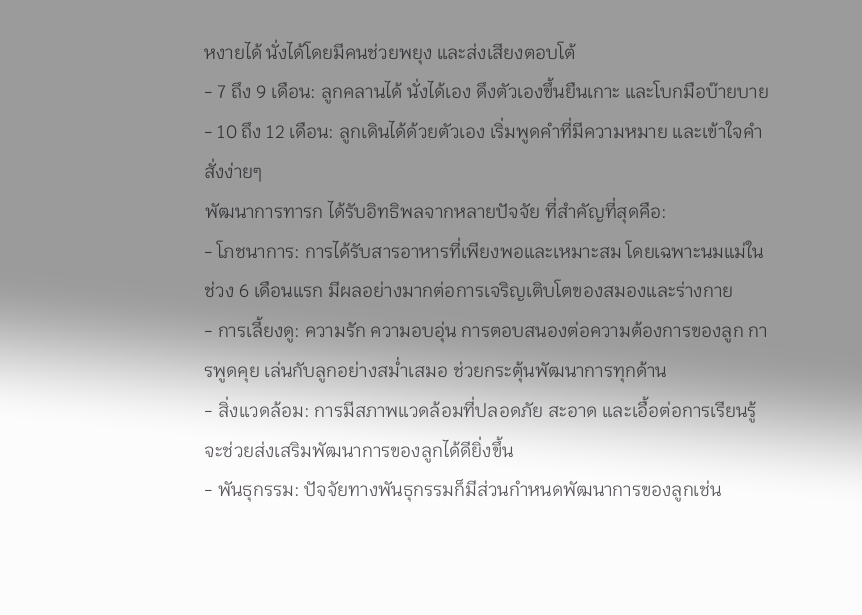หงายได้ นั่งได้โดยมีคนช่วยพยุง และส่งเสียงตอบโต้
- 7 ถึง 9 เดือน: ลูกคลานได้ นั่งได้เอง ดึงตัวเองขึ้นยืนเกาะ และโบกมือบ๊ายบาย
- 10 ถึง 12 เดือน: ลูกเดินได้ด้วยตัวเอง เริ่มพูดคำที่มีความหมาย และเข้าใจคำสั่งง่ายๆ
พัฒนาการทารก ได้รับอิทธิพลจากหลายปัจจัย ที่สำคัญที่สุดคือ:
- โภชนาการ: การได้รับสารอาหารที่เพียงพอและเหมาะสม โดยเฉพาะนมแม่ในช่วง 6 เดือนแรก มีผลอย่างมากต่อการเจริญเติบโตของสมองและร่างกาย
- การเลี้ยงดู: ความรัก ความอบอุ่น การตอบสนองต่อความต้องการของลูก การพูดคุย เล่นกับลูกอย่างสม่ำเสมอ ช่วยกระตุ้นพัฒนาการทุกด้าน
- สิ่งแวดล้อม: การมีสภาพแวดล้อมที่ปลอดภัย สะอาด และเอื้อต่อการเรียนรู้ จะช่วยส่งเสริมพัฒนาการของลูกได้ดียิ่งขึ้น
- พันธุกรรม: ปัจจัยทางพันธุกรรมก็มีส่วนกำหนดพัฒนาการของลูกเช่น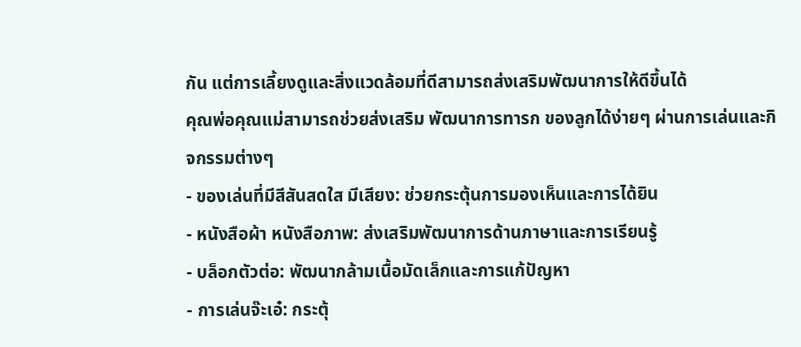กัน แต่การเลี้ยงดูและสิ่งแวดล้อมที่ดีสามารถส่งเสริมพัฒนาการให้ดีขึ้นได้
คุณพ่อคุณแม่สามารถช่วยส่งเสริม พัฒนาการทารก ของลูกได้ง่ายๆ ผ่านการเล่นและกิจกรรมต่างๆ
- ของเล่นที่มีสีสันสดใส มีเสียง: ช่วยกระตุ้นการมองเห็นและการได้ยิน
- หนังสือผ้า หนังสือภาพ: ส่งเสริมพัฒนาการด้านภาษาและการเรียนรู้
- บล็อกตัวต่อ: พัฒนากล้ามเนื้อมัดเล็กและการแก้ปัญหา
- การเล่นจ๊ะเอ๋: กระตุ้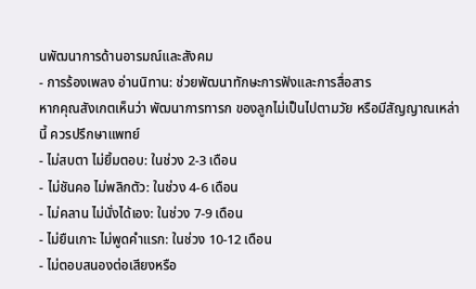นพัฒนาการด้านอารมณ์และสังคม
- การร้องเพลง อ่านนิทาน: ช่วยพัฒนาทักษะการฟังและการสื่อสาร
หากคุณสังเกตเห็นว่า พัฒนาการทารก ของลูกไม่เป็นไปตามวัย หรือมีสัญญาณเหล่านี้ ควรปรึกษาแพทย์
- ไม่สบตา ไม่ยิ้มตอบ: ในช่วง 2-3 เดือน
- ไม่ชันคอ ไม่พลิกตัว: ในช่วง 4-6 เดือน
- ไม่คลาน ไม่นั่งได้เอง: ในช่วง 7-9 เดือน
- ไม่ยืนเกาะ ไม่พูดคำแรก: ในช่วง 10-12 เดือน
- ไม่ตอบสนองต่อเสียงหรือ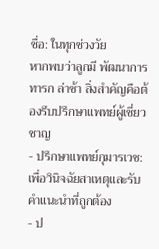ชื่อ: ในทุกช่วงวัย
หากพบว่าลูกมี พัฒนาการทารก ล่าช้า สิ่งสำคัญคือต้องรีบปรึกษาแพทย์ผู้เชี่ยวชาญ
- ปรึกษาแพทย์กุมารเวช: เพื่อวินิจฉัยสาเหตุและรับคำแนะนำที่ถูกต้อง
- ป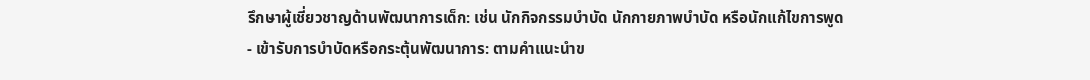รึกษาผู้เชี่ยวชาญด้านพัฒนาการเด็ก: เช่น นักกิจกรรมบำบัด นักกายภาพบำบัด หรือนักแก้ไขการพูด
- เข้ารับการบำบัดหรือกระตุ้นพัฒนาการ: ตามคำแนะนำข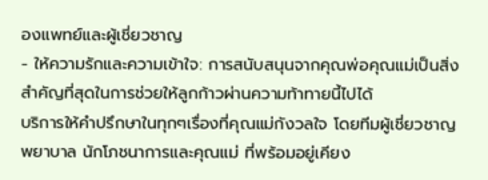องแพทย์และผู้เชี่ยวชาญ
- ให้ความรักและความเข้าใจ: การสนับสนุนจากคุณพ่อคุณแม่เป็นสิ่งสำคัญที่สุดในการช่วยให้ลูกก้าวผ่านความท้าทายนี้ไปได้
บริการให้คำปรึกษาในทุกๆเรื่องที่คุณแม่กังวลใจ โดยทีมผู้เชี่ยวชาญ พยาบาล นักโภชนาการและคุณแม่ ที่พร้อมอยู่เคียง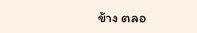ข้าง ตลอ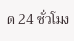ด 24 ชั่วโมง